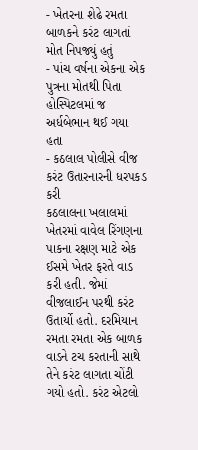- ખેતરના શેઢે રમતા બાળકને કરંટ લાગતાં મોત નિપજ્યું હતું
- પાંચ વર્ષના એકના એક પુત્રના મોતથી પિતા હોસ્પિટલમાં જ અર્ધબેભાન થઈ ગયા હતા
- કઠલાલ પોલીસે વીજ કરંટ ઉતારનારની ધરપકડ કરી
કઠલાલના ખલાલમાં ખેતરમાં વાવેલ રિંગણના પાકના રક્ષણ માટે એક ઈસમે ખેતર ફરતે વાડ કરી હતી. જેમાં વીજલાઈન પરથી કરંટ ઉતાર્યો હતો. દરમિયાન રમતા રમતા એક બાળક વાડને ટચ કરતાની સાથે તેને કરંટ લાગતા ચોંટી ગયો હતો. કરંટ એટલો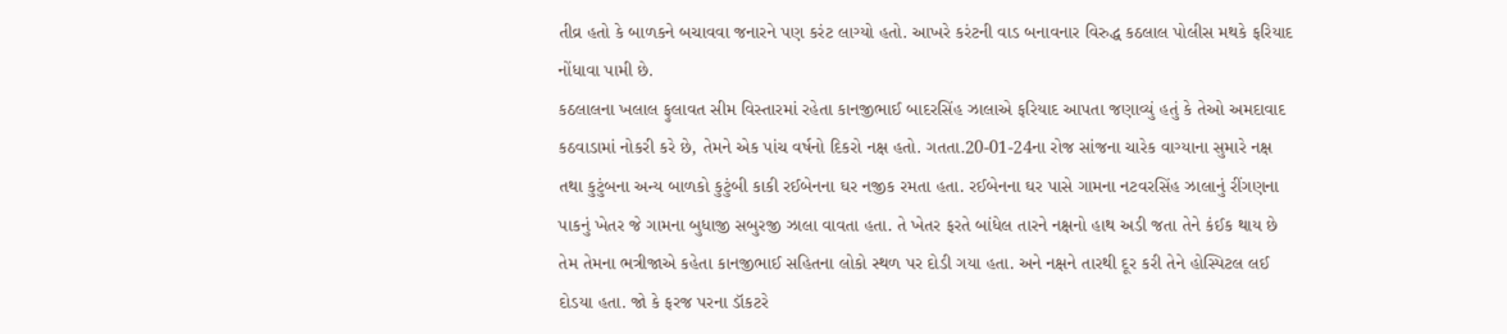તીવ્ર હતો કે બાળકને બચાવવા જનારને પણ કરંટ લાગ્યો હતો. આખરે કરંટની વાડ બનાવનાર વિરુદ્ધ કઠલાલ પોલીસ મથકે ફરિયાદ નોંધાવા પામી છે.
કઠલાલના ખલાલ ફુલાવત સીમ વિસ્તારમાં રહેતા કાનજીભાઈ બાદરસિંહ ઝાલાએ ફરિયાદ આપતા જણાવ્યું હતું કે તેઓ અમદાવાદ કઠવાડામાં નોકરી કરે છે, તેમને એક પાંચ વર્ષનો દિકરો નક્ષ હતો. ગતતા.20-01-24ના રોજ સાંજના ચારેક વાગ્યાના સુમારે નક્ષ તથા કુટુંબના અન્ય બાળકો કુટુંબી કાકી રઈબેનના ઘર નજીક રમતા હતા. રઈબેનના ઘર પાસે ગામના નટવરસિંહ ઝાલાનું રીંગણના પાકનું ખેતર જે ગામના બુધાજી સબુરજી ઝાલા વાવતા હતા. તે ખેતર ફરતે બાંધેલ તારને નક્ષનો હાથ અડી જતા તેને કંઈક થાય છે તેમ તેમના ભત્રીજાએ કહેતા કાનજીભાઈ સહિતના લોકો સ્થળ પર દોડી ગયા હતા. અને નક્ષને તારથી દૂર કરી તેને હોસ્પિટલ લઈ દોડયા હતા. જો કે ફરજ પરના ડૉકટરે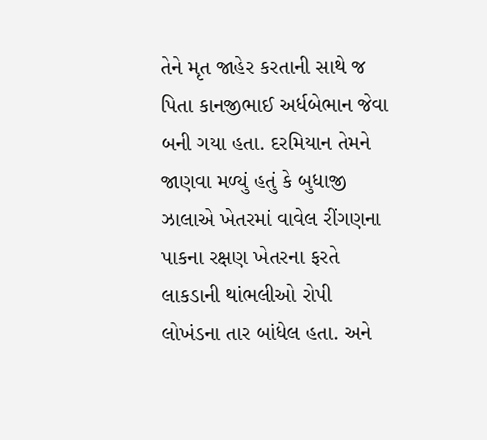તેને મૃત જાહેર કરતાની સાથે જ પિતા કાનજીભાઈ અર્ધબેભાન જેવા બની ગયા હતા. દરમિયાન તેમને જાણવા મળ્યું હતું કે બુધાજી ઝાલાએ ખેતરમાં વાવેલ રીંગણના પાકના રક્ષણ ખેતરના ફરતે લાકડાની થાંભલીઓ રોપી લોખંડના તાર બાંધેલ હતા. અને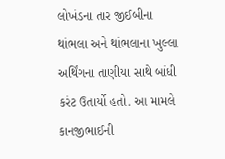લોખંડના તાર જીઈબીના થાંભલા અને થાંભલાના ખુલ્લા અર્થિંગના તાણીયા સાથે બાંધી કરંટ ઉતાર્યો હતો. આ મામલે કાનજીભાઈની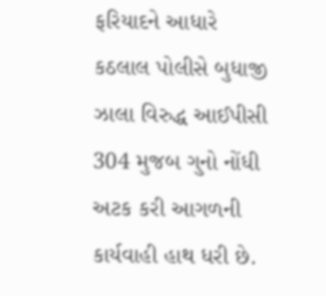ફરિયાદને આધારે કઠલાલ પોલીસે બુધાજી ઝાલા વિરુદ્ધ આઈપીસી 304 મુજબ ગુનો નોંધી અટક કરી આગળની કાર્યવાહી હાથ ધરી છે.